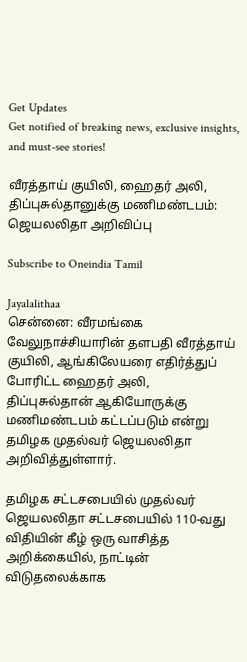Get Updates
Get notified of breaking news, exclusive insights, and must-see stories!

வீரத்தாய் குயிலி, ஹைதர் அலி, திப்புசுல்தானுக்கு மணிமண்டபம்: ஜெயலலிதா அறிவிப்பு

Subscribe to Oneindia Tamil

Jayalalithaa
சென்னை: வீரமங்கை வேலுநாச்சியாரின் தளபதி வீரத்தாய் குயிலி, ஆங்கிலேயரை எதிர்த்துப் போரிட்ட ஹைதர் அலி, திப்புசுல்தான் ஆகியோருக்கு மணிமண்டபம் கட்டப்படும் என்று தமிழக முதல்வர் ஜெயலலிதா அறிவித்துள்ளார்.

தமிழக சட்டசபையில் முதல்வர் ஜெயலலிதா சட்டசபையில் 110-வது விதியின் கீழ் ஒரு வாசித்த அறிக்கையில், நாட்டின் விடுதலைக்காக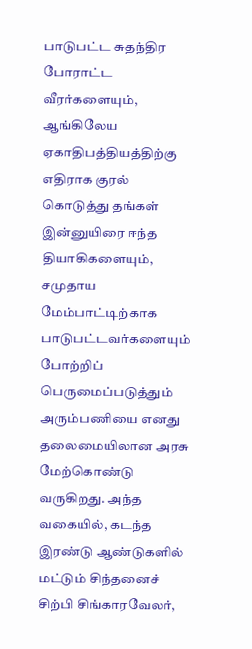பாடுபட்ட சுதந்திர போராட்ட வீரர்களையும், ஆங்கிலேய ஏகாதிபத்தியத்திற்கு எதிராக குரல் கொடுத்து தங்கள் இன்னுயிரை ஈந்த தியாகிகளையும், சமுதாய மேம்பாட்டிற்காக பாடுபட்டவர்களையும் போற்றிப் பெருமைப்படுத்தும் அரும்பணியை எனது தலைமையிலான அரசு மேற்கொண்டு வருகிறது. அந்த வகையில், கடந்த இரண்டு ஆண்டுகளில் மட்டும் சிந்தனைச் சிற்பி சிங்காரவேலர்,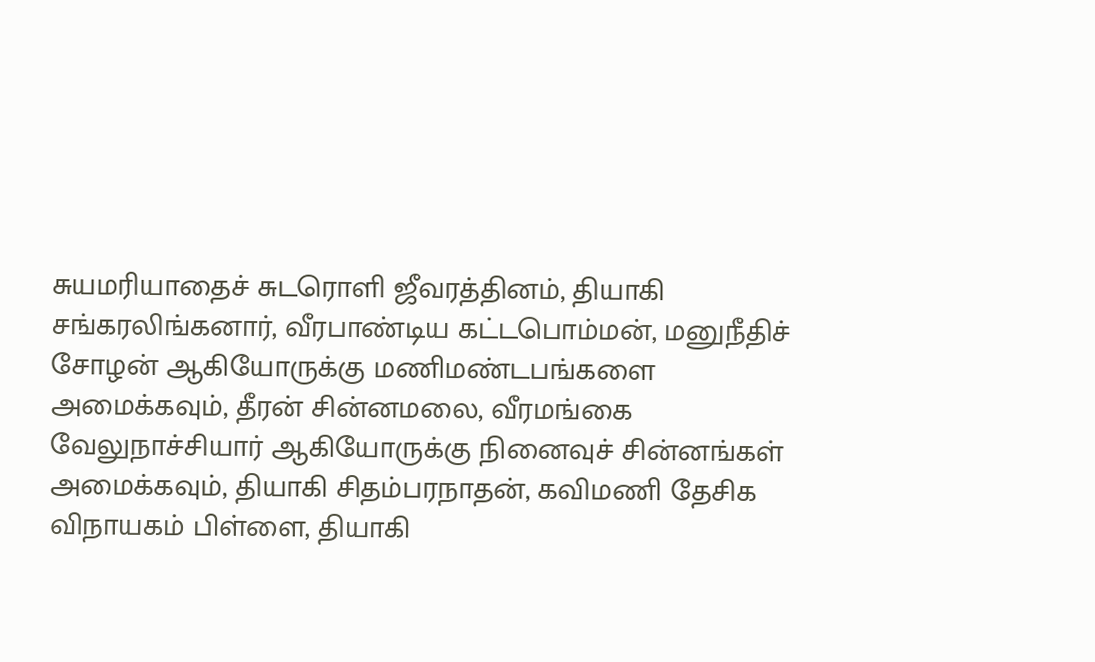சுயமரியாதைச் சுடரொளி ஜீவரத்தினம், தியாகி சங்கரலிங்கனார், வீரபாண்டிய கட்டபொம்மன், மனுநீதிச் சோழன் ஆகியோருக்கு மணிமண்டபங்களை அமைக்கவும், தீரன் சின்னமலை, வீரமங்கை வேலுநாச்சியார் ஆகியோருக்கு நினைவுச் சின்னங்கள் அமைக்கவும், தியாகி சிதம்பரநாதன், கவிமணி தேசிக விநாயகம் பிள்ளை, தியாகி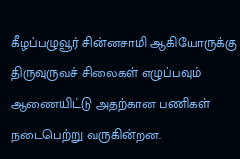கீழப்பழுவூர் சின்னசாமி ஆகியோருக்கு திருவுருவச் சிலைகள் எழுப்பவும் ஆணையிட்டு அதற்கான பணிகள் நடைபெற்று வருகின்றன.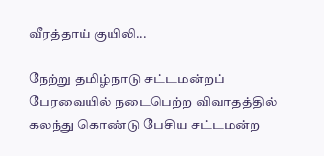வீரத்தாய் குயிலி...

நேற்று தமிழ்நாடு சட்டமன்றப் பேரவையில் நடைபெற்ற விவாதத்தில் கலந்து கொண்டு பேசிய சட்டமன்ற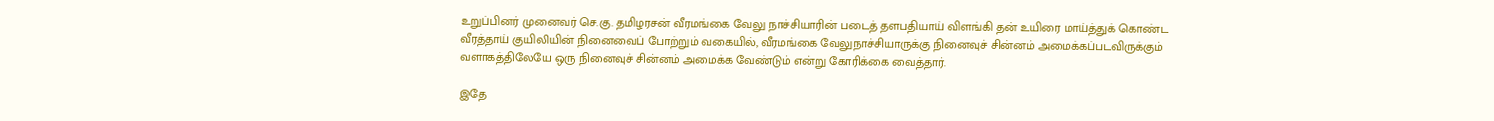உறுப்பினர் முனைவர் செ.கு. தமிழரசன் வீரமங்கை வேலு நாச்சியாரின் படைத் தளபதியாய் விளங்கி தன் உயிரை மாய்த்துக் கொண்ட வீரத்தாய் குயிலியின் நினைவைப் போற்றும் வகையில், வீரமங்கை வேலுநாச்சியாருக்கு நினைவுச் சின்னம் அமைக்கப்படவிருக்கும் வளாகத்திலேயே ஒரு நினைவுச் சின்னம் அமைக்க வேண்டும் என்று கோரிக்கை வைத்தார்.

இதே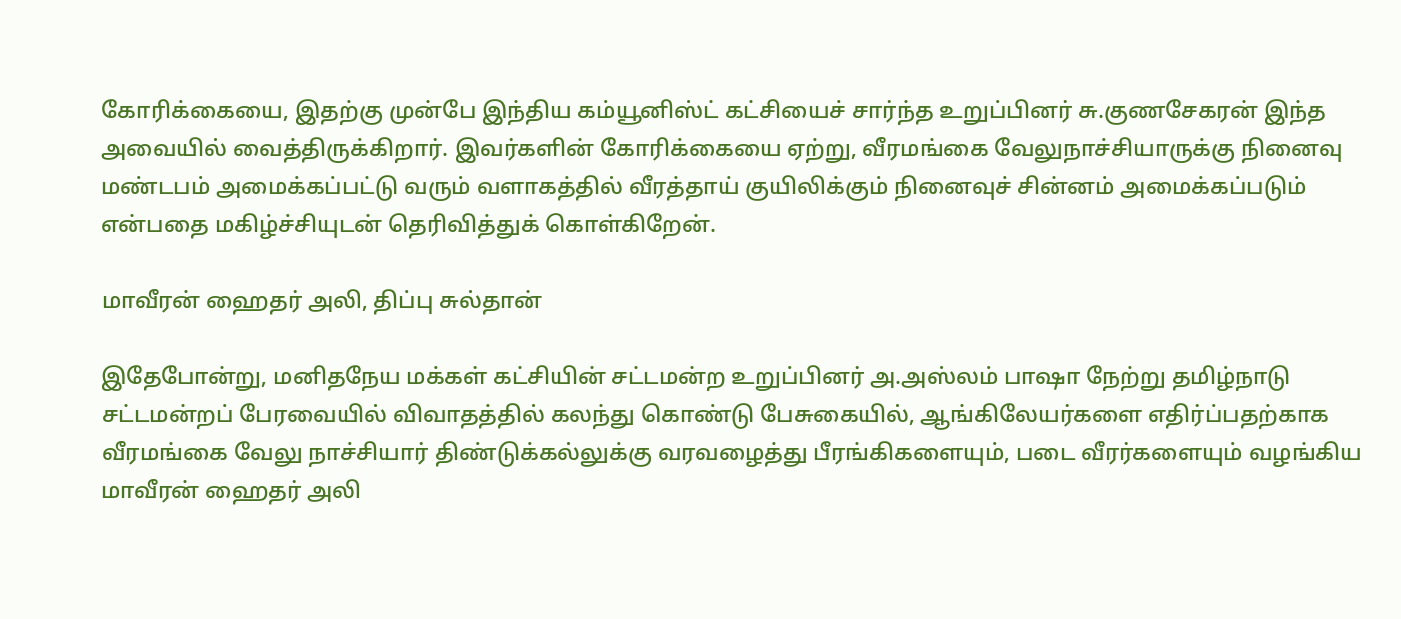கோரிக்கையை, இதற்கு முன்பே இந்திய கம்யூனிஸ்ட் கட்சியைச் சார்ந்த உறுப்பினர் சு.குணசேகரன் இந்த அவையில் வைத்திருக்கிறார். இவர்களின் கோரிக்கையை ஏற்று, வீரமங்கை வேலுநாச்சியாருக்கு நினைவு மண்டபம் அமைக்கப்பட்டு வரும் வளாகத்தில் வீரத்தாய் குயிலிக்கும் நினைவுச் சின்னம் அமைக்கப்படும் என்பதை மகிழ்ச்சியுடன் தெரிவித்துக் கொள்கிறேன்.

மாவீரன் ஹைதர் அலி, திப்பு சுல்தான்

இதேபோன்று, மனிதநேய மக்கள் கட்சியின் சட்டமன்ற உறுப்பினர் அ.அஸ்லம் பாஷா நேற்று தமிழ்நாடு சட்டமன்றப் பேரவையில் விவாதத்தில் கலந்து கொண்டு பேசுகையில், ஆங்கிலேயர்களை எதிர்ப்பதற்காக வீரமங்கை வேலு நாச்சியார் திண்டுக்கல்லுக்கு வரவழைத்து பீரங்கிகளையும், படை வீரர்களையும் வழங்கிய மாவீரன் ஹைதர் அலி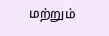மற்றும்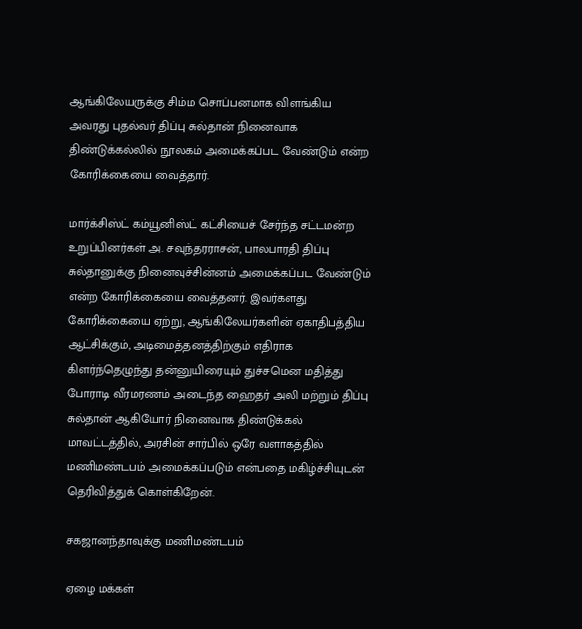ஆங்கிலேயருக்கு சிம்ம சொப்பனமாக விளங்கிய அவரது புதல்வர் திப்பு சுல்தான் நினைவாக திண்டுக்கல்லில் நூலகம் அமைக்கப்பட வேண்டும் என்ற கோரிக்கையை வைத்தார்.

மார்க்சிஸ்ட் கம்யூனிஸ்ட் கட்சியைச் சேர்ந்த சட்டமன்ற உறுப்பினர்கள் அ. சவுந்தரராசன், பாலபாரதி திப்பு சுல்தானுக்கு நினைவுச்சின்னம் அமைக்கப்பட வேண்டும் என்ற கோரிக்கையை வைத்தனர். இவர்களது கோரிக்கையை ஏற்று, ஆங்கிலேயர்களின் ஏகாதிபத்திய ஆட்சிக்கும், அடிமைத்தனத்திற்கும் எதிராக கிளர்ந்தெழுந்து தன்னுயிரையும் துச்சமென மதித்து போராடி வீரமரணம் அடைந்த ஹைதர் அலி மற்றும் திப்பு சுல்தான் ஆகியோர் நினைவாக திண்டுக்கல் மாவட்டத்தில், அரசின் சார்பில் ஒரே வளாகத்தில் மணிமண்டபம் அமைக்கப்படும் என்பதை மகிழ்ச்சியுடன் தெரிவித்துக் கொள்கிறேன்.

சகஜானந்தாவுக்கு மணிமண்டபம்

ஏழை மக்கள்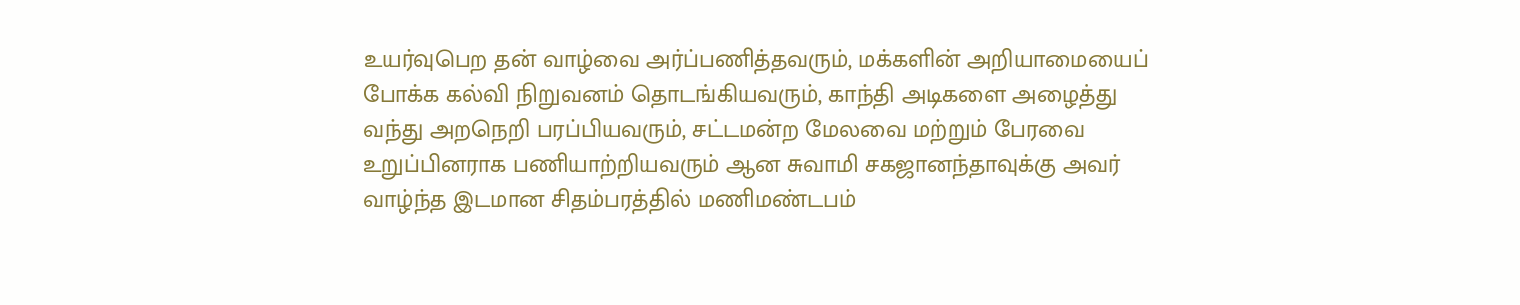உயர்வுபெற தன் வாழ்வை அர்ப்பணித்தவரும், மக்களின் அறியாமையைப் போக்க கல்வி நிறுவனம் தொடங்கியவரும், காந்தி அடிகளை அழைத்து வந்து அறநெறி பரப்பியவரும், சட்டமன்ற மேலவை மற்றும் பேரவை உறுப்பினராக பணியாற்றியவரும் ஆன சுவாமி சகஜானந்தாவுக்கு அவர் வாழ்ந்த இடமான சிதம்பரத்தில் மணிமண்டபம்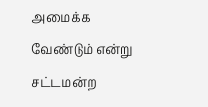அமைக்க வேண்டும் என்று சட்டமன்ற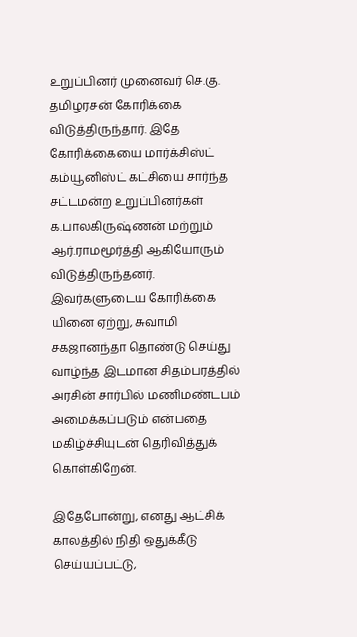உறுப்பினர் முனைவர் செ.கு. தமிழரசன் கோரிக்கை விடுத்திருந்தார். இதே கோரிக்கையை மார்க்சிஸ்ட் கம்யூனிஸ்ட் கட்சியை சார்ந்த சட்டமன்ற உறுப்பினர்கள் க.பாலகிருஷ்ணன் மற்றும் ஆர்.ராமமூர்த்தி ஆகியோரும் விடுத்திருந்தனர். இவர்களுடைய கோரிக்கை யினை ஏற்று, சுவாமி சகஜானந்தா தொண்டு செய்து வாழ்ந்த இடமான சிதம்பரத்தில் அரசின் சார்பில் மணிமண்டபம் அமைக்கப்படும் என்பதை மகிழ்ச்சியுடன் தெரிவித்துக் கொள்கிறேன்.

இதேபோன்று, எனது ஆட்சிக் காலத்தில் நிதி ஒதுக்கீடு செய்யப்பட்டு,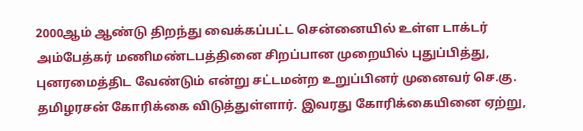2000ஆம் ஆண்டு திறந்து வைக்கப்பட்ட சென்னையில் உள்ள டாக்டர் அம்பேத்கர் மணிமண்டபத்தினை சிறப்பான முறையில் புதுப்பித்து, புனரமைத்திட வேண்டும் என்று சட்டமன்ற உறுப்பினர் முனைவர் செ.கு. தமிழரசன் கோரிக்கை விடுத்துள்ளார். இவரது கோரிக்கையினை ஏற்று,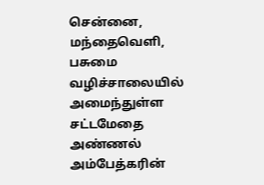சென்னை, மந்தைவெளி, பசுமை வழிச்சாலையில் அமைந்துள்ள சட்டமேதை அண்ணல் அம்பேத்கரின்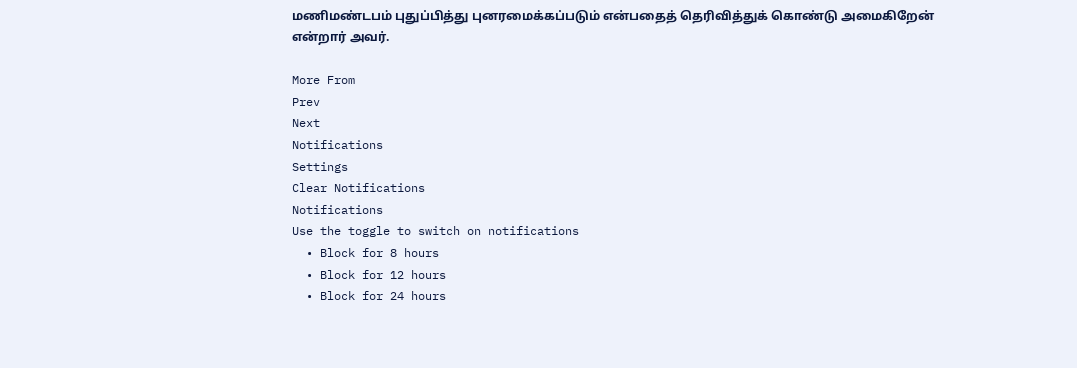மணிமண்டபம் புதுப்பித்து புனரமைக்கப்படும் என்பதைத் தெரிவித்துக் கொண்டு அமைகிறேன் என்றார் அவர்.

More From
Prev
Next
Notifications
Settings
Clear Notifications
Notifications
Use the toggle to switch on notifications
  • Block for 8 hours
  • Block for 12 hours
  • Block for 24 hours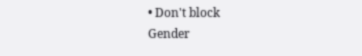• Don't block
Gender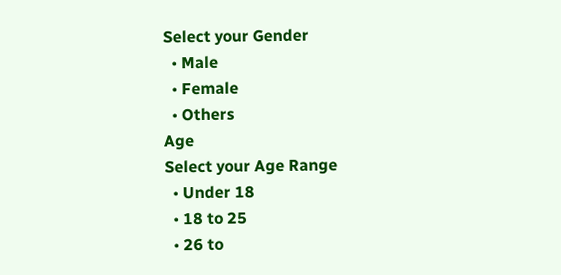Select your Gender
  • Male
  • Female
  • Others
Age
Select your Age Range
  • Under 18
  • 18 to 25
  • 26 to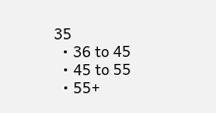35
  • 36 to 45
  • 45 to 55
  • 55+